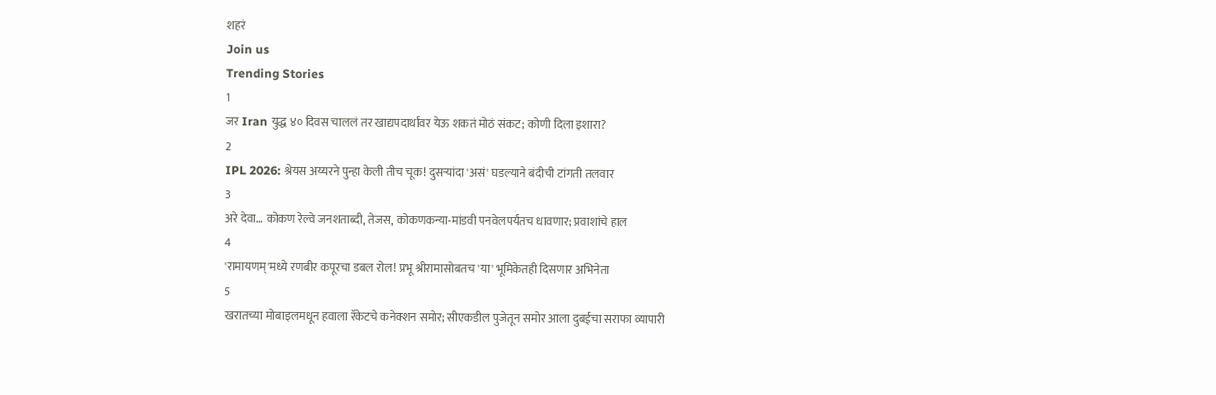शहरं
Join us
Trending Stories
1
जर Iran युद्ध ४० दिवस चाललं तर खाद्यपदार्थांवर येऊ शकतं मोठं संकट; कोणी दिला इशारा?
2
IPL 2026: श्रेयस अय्यरने पुन्हा केली तीच चूक! दुसऱ्यांदा 'असं' घडल्याने बंदीची टांगती तलवार
3
अरे देवा… कोकण रेल्वे जनशताब्दी, तेजस, कोकणकन्या-मांडवी पनवेलपर्यंतच धावणार; प्रवाशांचे हाल
4
'रामायणम्'मध्ये रणबीर कपूरचा डबल रोल! प्रभू श्रीरामासोबतच 'या' भूमिकेतही दिसणार अभिनेता
5
खरातच्या मोबाइलमधून हवाला रॅकेटचे कनेक्शन समोर; सीएकडील पुजेतून समोर आला दुबईचा सराफा व्यापारी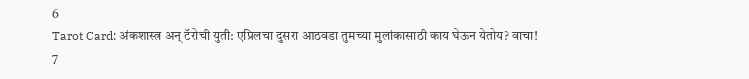6
Tarot Card: अंकशास्त्र अन् टॅरोची युती: एप्रिलचा दुसरा आठवडा तुमच्या मुलांकासाठी काय घेऊन येतोय? वाचा!
7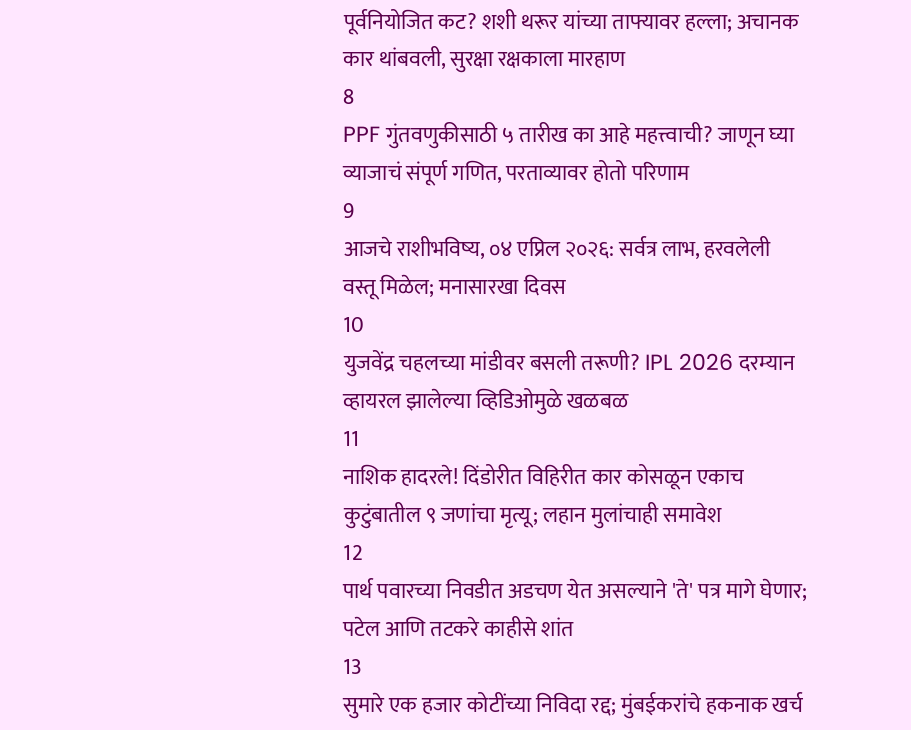पूर्वनियोजित कट? शशी थरूर यांच्या ताफ्यावर हल्ला; अचानक कार थांबवली, सुरक्षा रक्षकाला मारहाण
8
PPF गुंतवणुकीसाठी ५ तारीख का आहे महत्त्वाची? जाणून घ्या व्याजाचं संपूर्ण गणित, परताव्यावर होतो परिणाम
9
आजचे राशीभविष्य, ०४ एप्रिल २०२६: सर्वत्र लाभ, हरवलेली वस्तू मिळेल; मनासारखा दिवस
10
युजवेंद्र चहलच्या मांडीवर बसली तरूणी? IPL 2026 दरम्यान व्हायरल झालेल्या व्हिडिओमुळे खळबळ
11
नाशिक हादरले! दिंडोरीत विहिरीत कार कोसळून एकाच कुटुंबातील ९ जणांचा मृत्यू; लहान मुलांचाही समावेश
12
पार्थ पवारच्या निवडीत अडचण येत असल्याने 'ते' पत्र मागे घेणार; पटेल आणि तटकरे काहीसे शांत
13
सुमारे एक हजार कोटींच्या निविदा रद्द; मुंबईकरांचे हकनाक खर्च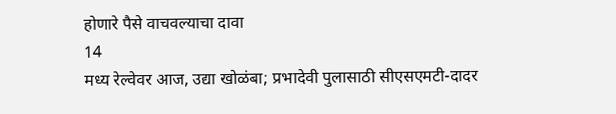होणारे पैसे वाचवल्याचा दावा
14
मध्य रेल्वेवर आज, उद्या खोळंबा; प्रभादेवी पुलासाठी सीएसएमटी-दादर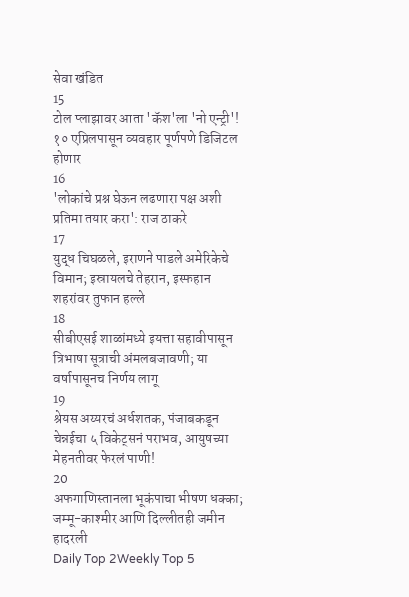सेवा खंडित
15
टोल प्लाझावर आता 'कॅश'ला 'नो एन्ट्री'! १० एप्रिलपासून व्यवहार पूर्णपणे डिजिटल होणार
16
'लोकांचे प्रश्न घेऊन लढणारा पक्ष अशी प्रतिमा तयार करा': राज ठाकरे
17
युद्ध चिघळले, इराणने पाडले अमेरिकेचे विमान; इस्रायलचे तेहरान, इस्फहान शहरांवर तुफान हल्ले
18
सीबीएसई शाळांमध्ये इयत्ता सहावीपासून त्रिभाषा सूत्राची अंमलबजावणी; या वर्षापासूनच निर्णय लागू
19
श्रेयस अय्यरचं अर्धशतक, पंजाबकडून चेन्नईचा ५ विकेट्सनं पराभव, आयुषच्या मेहनतीवर फेरलं पाणी!
20
अफगाणिस्तानला भूकंपाचा भीषण धक्का; जम्मू-काश्मीर आणि दिल्लीतही जमीन हादरली
Daily Top 2Weekly Top 5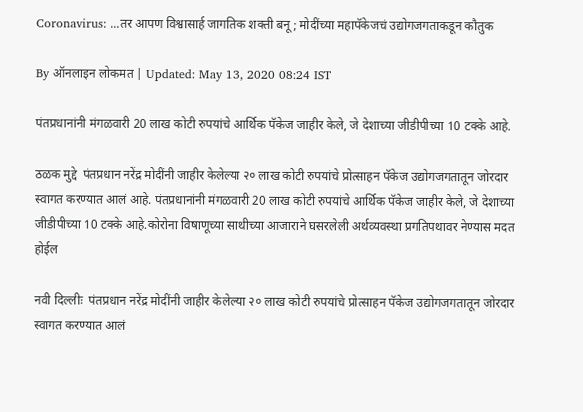Coronavirus: ...तर आपण विश्वासार्ह जागतिक शक्ती बनू; मोदींच्या महापॅकेजचं उद्योगजगताकडून कौतुक

By ऑनलाइन लोकमत | Updated: May 13, 2020 08:24 IST

पंतप्रधानांनी मंगळवारी 20 लाख कोटी रुपयांचे आर्थिक पॅकेज जाहीर केले, जे देशाच्या जीडीपीच्या 10 टक्के आहे.

ठळक मुद्दे  पंतप्रधान नरेंद्र मोदींनी जाहीर केलेल्या २० लाख कोटी रुपयांचे प्रोत्साहन पॅकेज उद्योगजगतातून जोरदार स्वागत करण्यात आलं आहे. पंतप्रधानांनी मंगळवारी 20 लाख कोटी रुपयांचे आर्थिक पॅकेज जाहीर केले, जे देशाच्या जीडीपीच्या 10 टक्के आहे.कोरोना विषाणूच्या साथीच्या आजाराने घसरलेली अर्थव्यवस्था प्रगतिपथावर नेण्यास मदत होईल

नवी दिल्लीः  पंतप्रधान नरेंद्र मोदींनी जाहीर केलेल्या २० लाख कोटी रुपयांचे प्रोत्साहन पॅकेज उद्योगजगतातून जोरदार स्वागत करण्यात आलं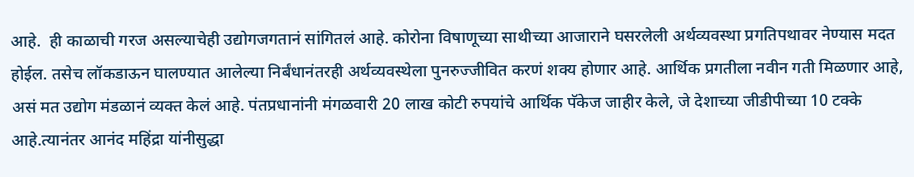आहे.  ही काळाची गरज असल्याचेही उद्योगजगतानं सांगितलं आहे. कोरोना विषाणूच्या साथीच्या आजाराने घसरलेली अर्थव्यवस्था प्रगतिपथावर नेण्यास मदत होईल. तसेच लॉकडाऊन घालण्यात आलेल्या निर्बंधानंतरही अर्थव्यवस्थेला पुनरुज्जीवित करणं शक्य होणार आहे. आर्थिक प्रगतीला नवीन गती मिळणार आहे, असं मत उद्योग मंडळानं व्यक्त केलं आहे. पंतप्रधानांनी मंगळवारी 20 लाख कोटी रुपयांचे आर्थिक पॅकेज जाहीर केले, जे देशाच्या जीडीपीच्या 10 टक्के आहे.त्यानंतर आनंद महिंद्रा यांनीसुद्धा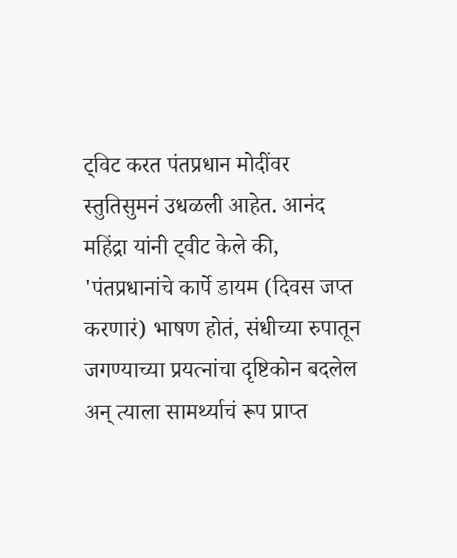ट्विट करत पंतप्रधान मोदींवर स्तुतिसुमनं उधळली आहेत. आनंद महिंद्रा यांनी ट्वीट केले की, 'पंतप्रधानांचे कार्पे डायम (दिवस जप्त करणारं) भाषण होतं, संधीच्या रुपातून जगण्याच्या प्रयत्नांचा दृष्टिकोन बदलेल अन् त्याला सामर्थ्याचं रूप प्राप्त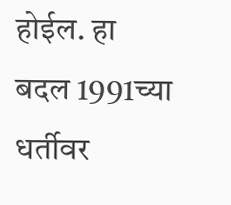होईल. हा बदल 1991च्या धर्तीवर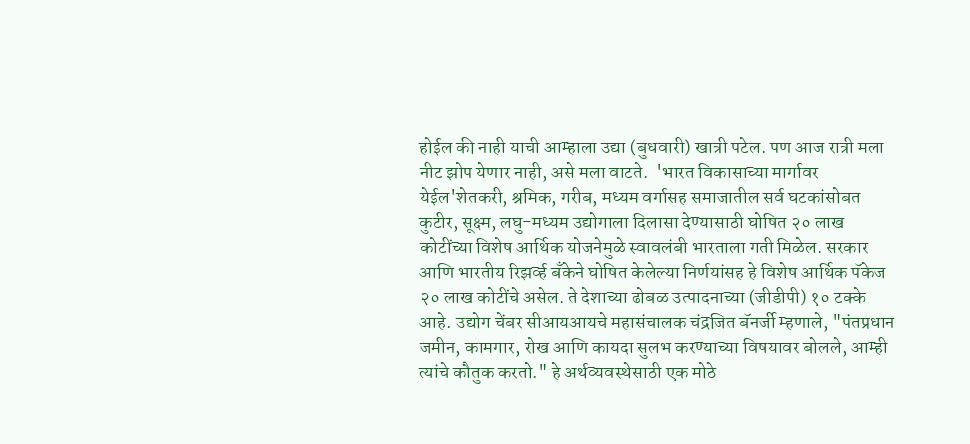होईल की नाही याची आम्हाला उद्या (बुधवारी) खात्री पटेल. पण आज रात्री मला नीट झोप येणार नाही, असे मला वाटते.  'भारत विकासाच्या मार्गावर येईल'शेतकरी, श्रमिक, गरीब, मध्यम वर्गासह समाजातील सर्व घटकांसोबत कुटीर, सूक्ष्म, लघु-मध्यम उद्योगाला दिलासा देण्यासाठी घोषित २० लाख कोटींच्या विशेष आर्थिक योजनेमुळे स्वावलंबी भारताला गती मिळेल. सरकार आणि भारतीय रिझर्व्ह बँकेने घोषित केलेल्या निर्णयांसह हे विशेष आर्थिक पॅकेज २० लाख कोटींचे असेल. ते देशाच्या ढोबळ उत्पादनाच्या (जीडीपी) १० टक्के आहे. उद्योग चेंबर सीआयआयचे महासंचालक चंद्रजित बॅनर्जी म्हणाले, "पंतप्रधान जमीन, कामगार, रोख आणि कायदा सुलभ करण्याच्या विषयावर बोलले, आम्ही त्यांचे कौतुक करतो." हे अर्थव्यवस्थेसाठी एक मोठे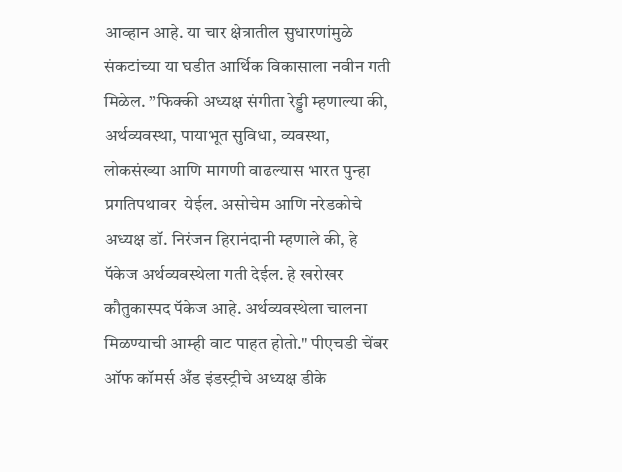आव्हान आहे. या चार क्षेत्रातील सुधारणांमुळे संकटांच्या या घडीत आर्थिक विकासाला नवीन गती मिळेल. ”फिक्की अध्यक्ष संगीता रेड्डी म्हणाल्या की, अर्थव्यवस्था, पायाभूत सुविधा, व्यवस्था, लोकसंख्या आणि मागणी वाढल्यास भारत पुन्हा प्रगतिपथावर  येईल. असोचेम आणि नरेडकोचे अध्यक्ष डॉ. निरंजन हिरानंदानी म्हणाले की, हे पॅकेज अर्थव्यवस्थेला गती देईल. हे खरोखर कौतुकास्पद पॅकेज आहे. अर्थव्यवस्थेला चालना मिळण्याची आम्ही वाट पाहत होतो." पीएचडी चेंबर ऑफ कॉमर्स अँड इंडस्ट्रीचे अध्यक्ष डीके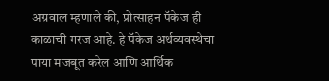अग्रवाल म्हणाले की, प्रोत्साहन पॅकेज ही काळाची गरज आहे. हे पॅकेज अर्थव्यवस्थेचा पाया मजबूत करेल आणि आर्थिक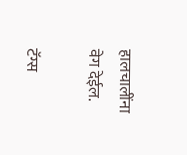हालचालींना वेग देईल.

टॅग्स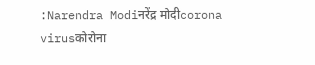:Narendra Modiनरेंद्र मोदीcorona virusकोरोना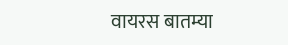वायरस बातम्या